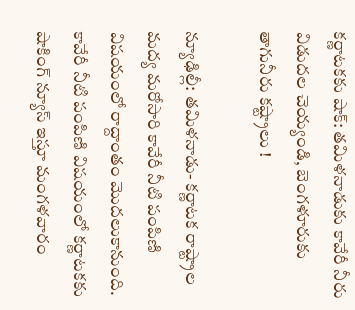కర్ణాటకకు షాక్: తమిళనాడుకు కావేరీ నీరు విడుదల చెయ్యండి, బెంగళూరుకు తాగునీరు కష్ట్రాలు !

న్యూఢిల్లీ: తమిళనాడు- కర్ణాటక రాష్ట్రాల మద్య మరోసారి కావేరీ నీటి పంపిణి విషయంలో రాద్దాంతం మొదలుకానుంది. కావేరీ నీటి పంపిణి విషయంలో కర్ణాటకకు షాకింగ్ న్యూస్ ఇస్తూ మంగళవారం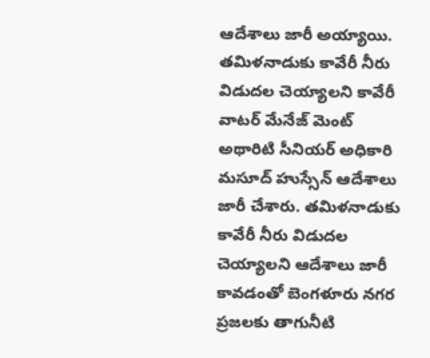ఆదేశాలు జారీ అయ్యాయి. తమిళనాడుకు కావేరీ నీరు విడుదల చెయ్యాలని కావేరీ వాటర్ మేనేజ్ మెంట్ అథారిటి సీనియర్ అధికారి మసూద్ హుస్సేన్ ఆదేశాలు జారీ చేశారు. తమిళనాడుకు కావేరీ నీరు విడుదల చెయ్యాలని ఆదేశాలు జారీ కావడంతో బెంగళూరు నగర ప్రజలకు తాగునీటి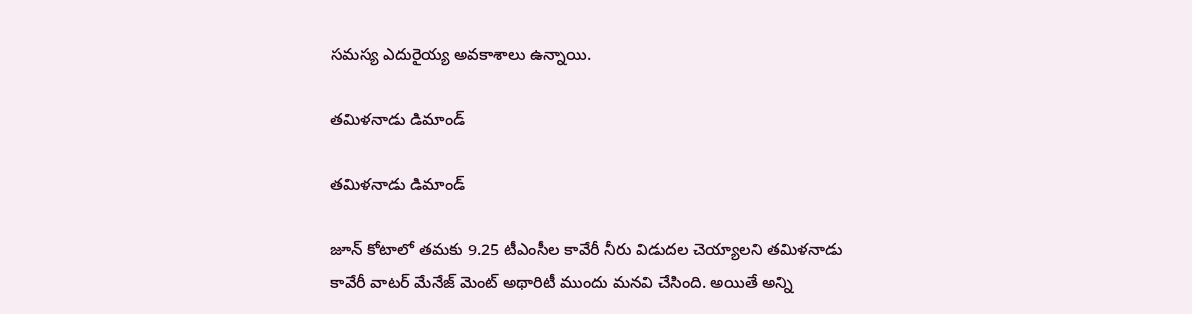సమస్య ఎదురైయ్య అవకాశాలు ఉన్నాయి.

తమిళనాడు డిమాండ్

తమిళనాడు డిమాండ్

జూన్ కోటాలో తమకు 9.25 టీఎంసీల కావేరీ నీరు విడుదల చెయ్యాలని తమిళనాడు కావేరీ వాటర్ మేనేజ్ మెంట్ అథారిటీ ముందు మనవి చేసింది. అయితే అన్ని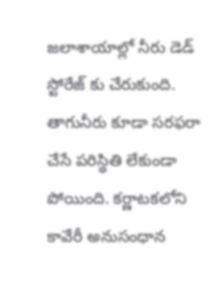జలాశాయాల్లో నీరు డెడ్ స్టోరేజ్ కు చేరుకుంది. తాగునీరు కూడా సరఫరా చేసే పరిస్థితి లేకుండా పోయింది. కర్ణాటకలోని కావేరీ అనుసంధాన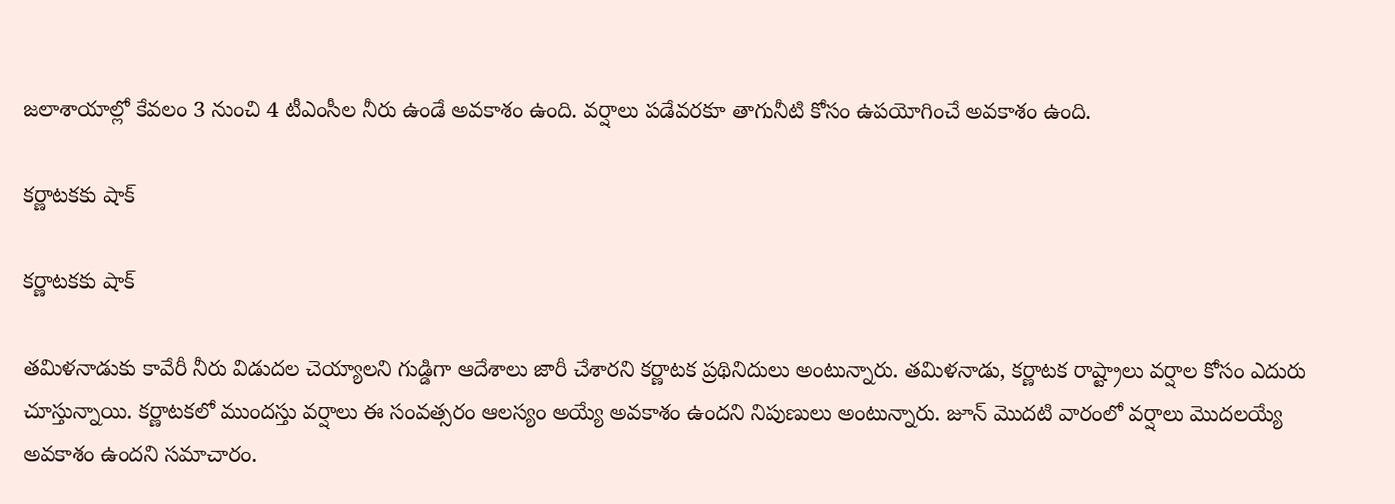జలాశాయాల్లో కేవలం 3 నుంచి 4 టీఎంసీల నీరు ఉండే అవకాశం ఉంది. వర్షాలు పడేవరకూ తాగునీటి కోసం ఉపయోగించే అవకాశం ఉంది.

కర్ణాటకకు షాక్

కర్ణాటకకు షాక్

తమిళనాడుకు కావేరీ నీరు విడుదల చెయ్యాలని గుడ్డిగా ఆదేశాలు జారీ చేశారని కర్ణాటక ప్రథినిదులు అంటున్నారు. తమిళనాడు, కర్ణాటక రాష్ట్రాలు వర్షాల కోసం ఎదురు చూస్తున్నాయి. కర్ణాటకలో ముందస్తు వర్షాలు ఈ సంవత్సరం ఆలస్యం అయ్యే అవకాశం ఉందని నిపుణులు అంటున్నారు. జూన్ మొదటి వారంలో వర్షాలు మొదలయ్యే అవకాశం ఉందని సమాచారం.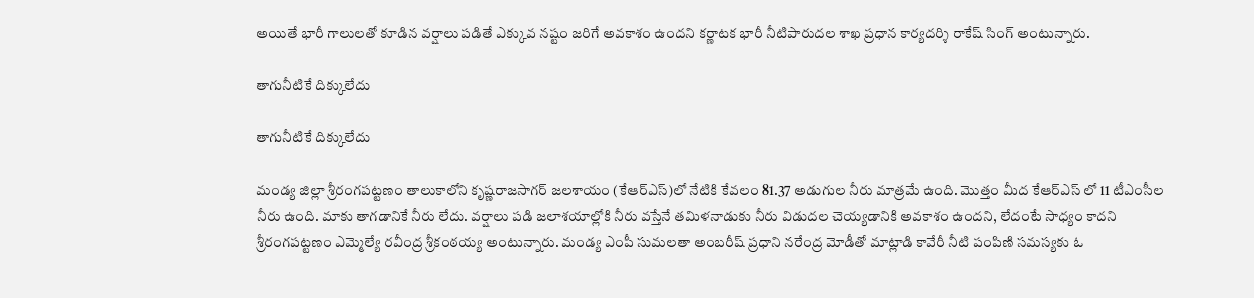అయితే భారీ గాలులతో కూడిన వర్షాలు పడితే ఎక్కువ నష్టం జరిగే అవకాశం ఉందని కర్ణాటక భారీ నీటిపారుదల శాఖ ప్రధాన కార్యదర్శి రాకేష్ సింగ్ అంటున్నారు.

తాగునీటికే దిక్కులేదు

తాగునీటికే దిక్కులేదు

మండ్య జిల్లా శ్రీరంగపట్టణం తాలుకాలోని కృష్ణరాజసాగర్ జలశాయం (కేఆర్ఎస్)లో నేటికి కేవలం 81.37 అడుగుల నీరు మాత్రమే ఉంది. మొత్తం మీద కేఆర్ఎస్ లో 11 టీఎంసీల నీరు ఉంది. మాకు తాగడానికే నీరు లేదు. వర్షాలు పడి జలాశయాల్లోకి నీరు వస్తేనే తమిళనాడుకు నీరు విడుదల చెయ్యడానికి అవకాశం ఉందని, లేదంటే సాధ్యం కాదని శ్రీరంగపట్టణం ఎమ్మెల్యే రవీంద్ర శ్రీకంఠయ్య అంటున్నారు. మండ్య ఎంపీ సుమలతా అంబరీష్ ప్రధాని నరేంద్ర మోడీతో మాట్లాడి కావేరీ నీటి పంపిణి సమస్యకు ఓ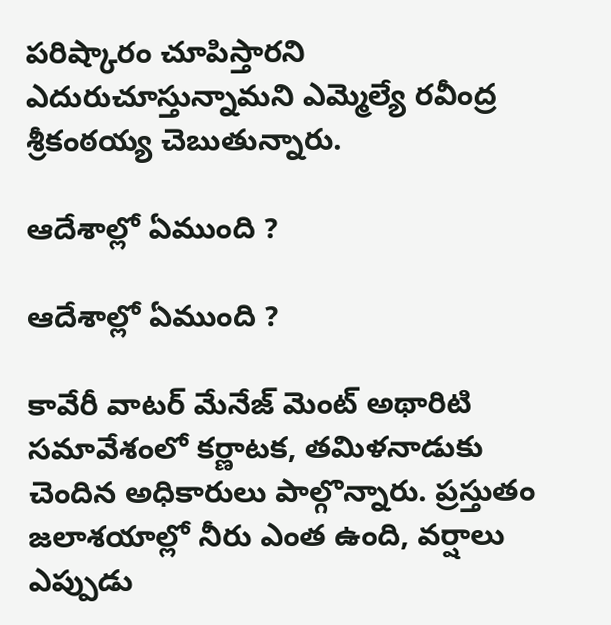పరిష్కారం చూపిస్తారని ఎదురుచూస్తున్నామని ఎమ్మెల్యే రవీంద్ర శ్రీకంఠయ్య చెబుతున్నారు.

ఆదేశాల్లో ఏముంది ?

ఆదేశాల్లో ఏముంది ?

కావేరీ వాటర్ మేనేజ్ మెంట్ అథారిటి సమావేశంలో కర్ణాటక, తమిళనాడుకు చెందిన అధికారులు పాల్గొన్నారు. ప్రస్తుతం జలాశయాల్లో నీరు ఎంత ఉంది, వర్షాలు ఎప్పుడు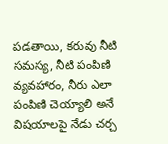పడతాయి, కరువు నీటి సమస్య, నీటి పంపిణి వ్యవహారం, నీరు ఎలా పంపిణి చెయ్యాలి అనే విషయాలపై నేడు చర్చ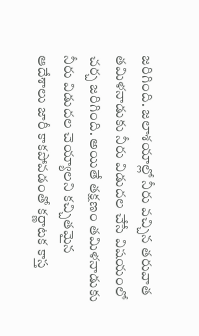జరిగింది. జలాశయాల్లో నీరు వచ్చిన తరువాత తమిళనాడుకు నీరు విడుదల చేసే విషయంలో చర్చ జరిగింది. అయితే తక్షణం తమిళనాడుకు నీరు విడుదల చెయ్యాలని కచ్చితమైన ఆదేశాలు జారీ కాకపోవడంతో కర్ణాటక కాస్త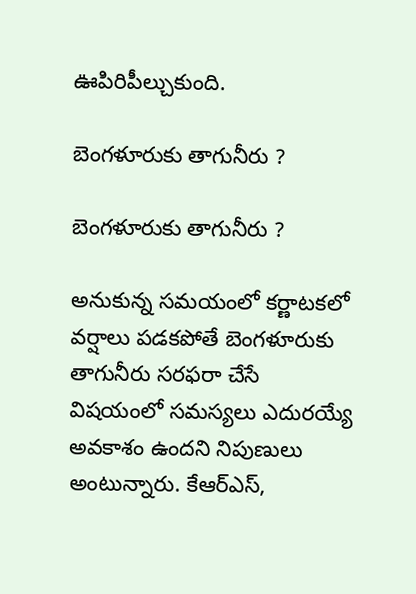ఊపిరిపీల్చుకుంది.

బెంగళూరుకు తాగునీరు ?

బెంగళూరుకు తాగునీరు ?

అనుకున్న సమయంలో కర్ణాటకలో వర్షాలు పడకపోతే బెంగళూరుకు తాగునీరు సరఫరా చేసే విషయంలో సమస్యలు ఎదురయ్యే అవకాశం ఉందని నిపుణులు అంటున్నారు. కేఆర్ఎస్,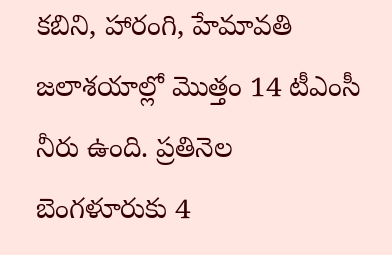కబిని, హారంగి, హేమావతి జలాశయాల్లో మొత్తం 14 టీఎంసీ నీరు ఉంది. ప్రతినెల బెంగళూరుకు 4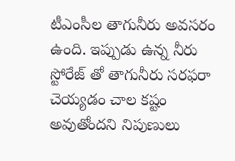టీఎంసీల తాగునీరు అవసరం ఉంది. ఇప్పుడు ఉన్న నీరు స్టోరేజ్ తో తాగునీరు సరఫరా చెయ్యడం చాల కష్టం అవుతోందని నిపుణులు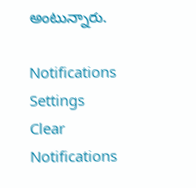అంటున్నారు.

Notifications
Settings
Clear Notifications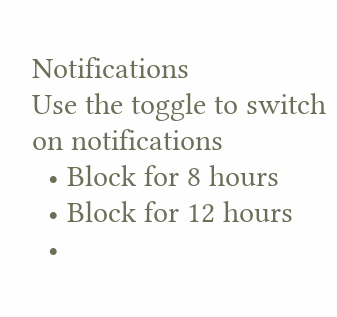Notifications
Use the toggle to switch on notifications
  • Block for 8 hours
  • Block for 12 hours
  •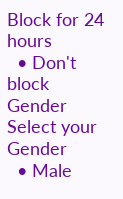Block for 24 hours
  • Don't block
Gender
Select your Gender
  • Male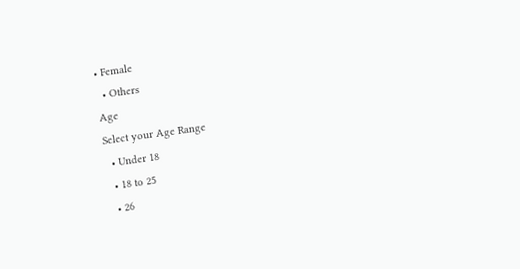• Female
  • Others
Age
Select your Age Range
  • Under 18
  • 18 to 25
  • 26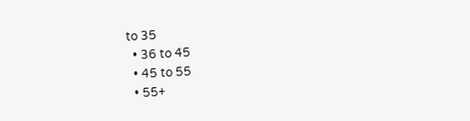to 35
  • 36 to 45
  • 45 to 55
  • 55+